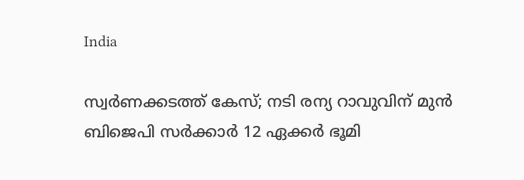India

സ്വര്‍ണക്കടത്ത് കേസ്; നടി രന്യ റാവുവിന് മുന്‍ ബിജെപി സര്‍ക്കാര്‍ 12 ഏക്കര്‍ ഭൂമി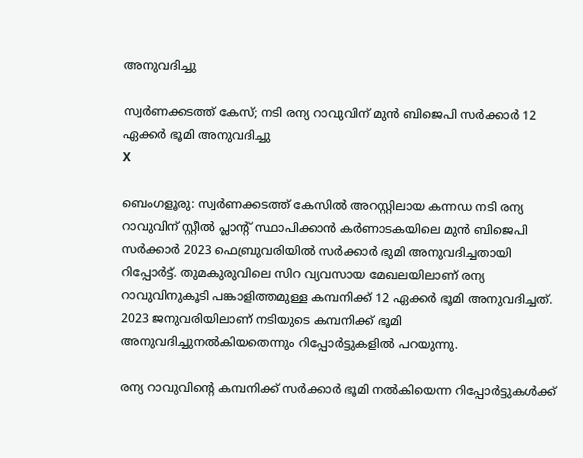അനുവദിച്ചു

സ്വര്‍ണക്കടത്ത് കേസ്; നടി രന്യ റാവുവിന് മുന്‍ ബിജെപി സര്‍ക്കാര്‍ 12 ഏക്കര്‍ ഭൂമി അനുവദിച്ചു
X

ബെംഗളൂരു: സ്വര്‍ണക്കടത്ത് കേസില്‍ അറസ്റ്റിലായ കന്നഡ നടി രന്യ റാവുവിന് സ്റ്റീല്‍ പ്ലാന്റ് സ്ഥാപിക്കാന്‍ കര്‍ണാടകയിലെ മുന്‍ ബിജെപി സര്‍ക്കാര്‍ 2023 ഫെബ്രുവരിയില്‍ സര്‍ക്കാര്‍ ഭുമി അനുവദിച്ചതായി റിപ്പോര്‍ട്ട്. തുമകുരുവിലെ സിറ വ്യവസായ മേഖലയിലാണ് രന്യ റാവുവിനുകൂടി പങ്കാളിത്തമുള്ള കമ്പനിക്ക് 12 ഏക്കര്‍ ഭൂമി അനുവദിച്ചത്. 2023 ജനുവരിയിലാണ് നടിയുടെ കമ്പനിക്ക് ഭൂമി അനുവദിച്ചുനല്‍കിയതെന്നും റിപ്പോര്‍ട്ടുകളില്‍ പറയുന്നു.

രന്യ റാവുവിന്റെ കമ്പനിക്ക് സര്‍ക്കാര്‍ ഭൂമി നല്‍കിയെന്ന റിപ്പോര്‍ട്ടുകള്‍ക്ക്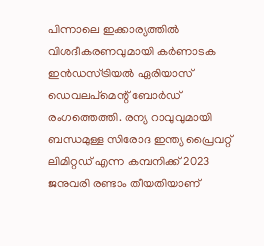പിന്നാലെ ഇക്കാര്യത്തില്‍ വിശദീകരണവുമായി കര്‍ണാടക ഇന്‍ഡസ്ട്രിയല്‍ ഏരിയാസ് ഡെവലപ്‌മെന്റ് ബോര്‍ഡ് രംഗത്തെത്തി. രന്യ റാവുവുമായി ബന്ധമുള്ള സിരോദ ഇന്ത്യ പ്രൈവറ്റ് ലിമിറ്റഡ് എന്ന കമ്പനിക്ക് 2023 ജനുവരി രണ്ടാം തീയതിയാണ്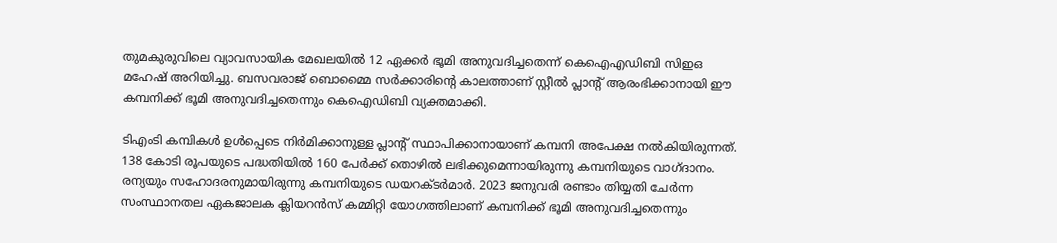തുമകുരുവിലെ വ്യാവസായിക മേഖലയില്‍ 12 ഏക്കര്‍ ഭൂമി അനുവദിച്ചതെന്ന് കെഐഎഡിബി സിഇഒ മഹേഷ് അറിയിച്ചു. ബസവരാജ് ബൊമ്മൈ സര്‍ക്കാരിന്റെ കാലത്താണ് സ്റ്റീല്‍ പ്ലാന്റ് ആരംഭിക്കാനായി ഈ കമ്പനിക്ക് ഭൂമി അനുവദിച്ചതെന്നും കെഐഡിബി വ്യക്തമാക്കി.

ടിഎംടി കമ്പികള്‍ ഉള്‍പ്പെടെ നിര്‍മിക്കാനുള്ള പ്ലാന്റ് സ്ഥാപിക്കാനായാണ് കമ്പനി അപേക്ഷ നല്‍കിയിരുന്നത്. 138 കോടി രൂപയുടെ പദ്ധതിയില്‍ 160 പേര്‍ക്ക് തൊഴില്‍ ലഭിക്കുമെന്നായിരുന്നു കമ്പനിയുടെ വാഗ്ദാനം. രന്യയും സഹോദരനുമായിരുന്നു കമ്പനിയുടെ ഡയറക്ടര്‍മാര്‍. 2023 ജനുവരി രണ്ടാം തിയ്യതി ചേര്‍ന്ന സംസ്ഥാനതല ഏകജാലക ക്ലിയറന്‍സ് കമ്മിറ്റി യോഗത്തിലാണ് കമ്പനിക്ക് ഭൂമി അനുവദിച്ചതെന്നും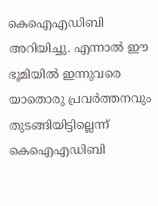കെഐഎഡിബി അറിയിച്ചു. എന്നാല്‍ ഈ ഭൂമിയില്‍ ഇന്നുവരെ യാതൊരു പ്രവര്‍ത്തനവും തുടങ്ങിയിട്ടില്ലെന്ന് കെഐഎഡിബി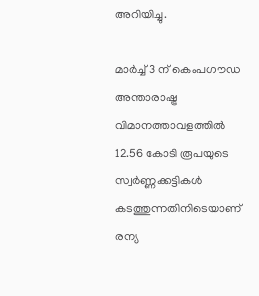അറിയിച്ചു.

മാര്‍ച്ച് 3 ന് കെംപഗൗഡ അന്താരാഷ്ട്ര വിമാനത്താവളത്തില്‍ 12.56 കോടി രൂപയുടെ സ്വര്‍ണ്ണക്കട്ടികള്‍ കടത്തുന്നതിനിടെയാണ് രന്യ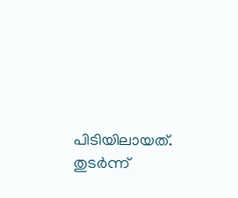പിടിയിലായത്. തുടര്‍ന്ന്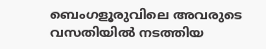ബെംഗളൂരുവിലെ അവരുടെ വസതിയില്‍ നടത്തിയ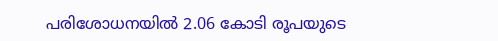പരിശോധനയില്‍ 2.06 കോടി രൂപയുടെ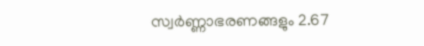സ്വര്‍ണ്ണാഭരണങ്ങളും 2.67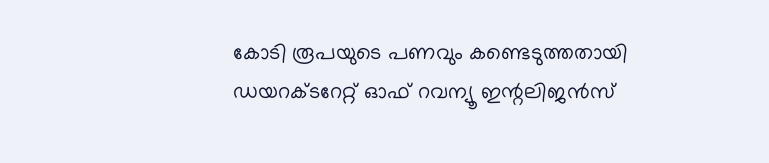കോടി രൂപയുടെ പണവും കണ്ടെടുത്തതായി ഡയറക്ടറേറ്റ് ഓഫ് റവന്യൂ ഇന്റലിജന്‍സ്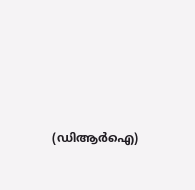(ഡിആര്‍ഐ)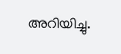അറിയിച്ചു.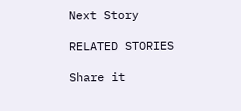Next Story

RELATED STORIES

Share it